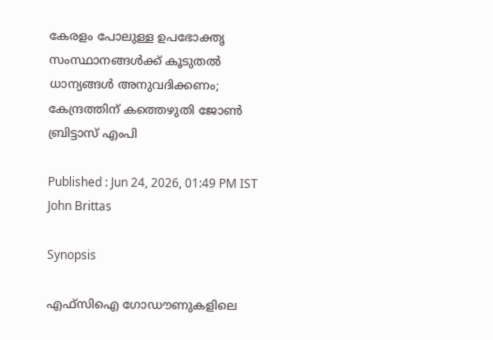കേരളം പോലുള്ള ഉപഭോക്തൃ സംസ്ഥാനങ്ങൾക്ക് കൂടുതൽ ധാന്യങ്ങൾ അനുവദിക്കണം; കേന്ദ്രത്തിന് കത്തെഴുതി ജോൺ ബ്രിട്ടാസ് എംപി

Published : Jun 24, 2026, 01:49 PM IST
John Brittas

Synopsis

എഫ്‍സിഐ ഗോഡൗണുകളിലെ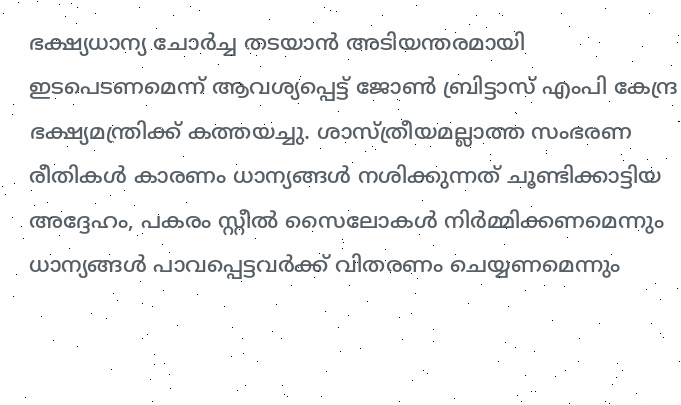ഭക്ഷ്യധാന്യ ചോർച്ച തടയാൻ അടിയന്തരമായി ഇടപെടണമെന്ന് ആവശ്യപ്പെട്ട് ജോൺ ബ്രിട്ടാസ് എംപി കേന്ദ്ര ഭക്ഷ്യമന്ത്രിക്ക് കത്തയച്ചു. ശാസ്ത്രീയമല്ലാത്ത സംഭരണ രീതികൾ കാരണം ധാന്യങ്ങൾ നശിക്കുന്നത് ചൂണ്ടിക്കാട്ടിയ അദ്ദേഹം, പകരം സ്റ്റീൽ സൈലോകൾ നിർമ്മിക്കണമെന്നും ധാന്യങ്ങൾ പാവപ്പെട്ടവർക്ക് വിതരണം ചെയ്യണമെന്നും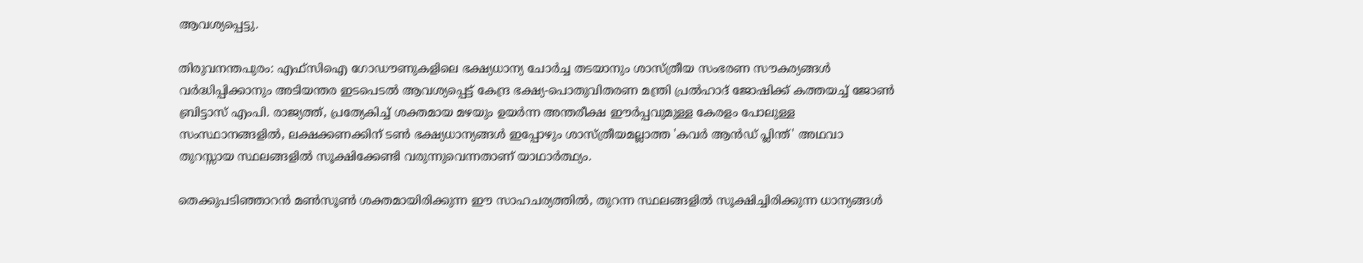ആവശ്യപ്പെട്ടു.

തിരുവനന്തപുരം: എഫ്‍സിഐ ഗോഡൗണുകളിലെ ഭക്ഷ്യധാന്യ ചോർച്ച തടയാനും ശാസ്ത്രീയ സംഭരണ സൗകര്യങ്ങൾ വർദ്ധിപ്പിക്കാനും അടിയന്തര ഇടപെടൽ ആവശ്യപ്പെട്ട് കേന്ദ്ര ഭക്ഷ്യ-പൊതുവിതരണ മന്ത്രി പ്രൽഹാദ് ജോഷിക്ക് കത്തയച്ച് ജോൺ ബ്രിട്ടാസ് എംപി. രാജ്യത്ത്, പ്രത്യേകിച്ച് ശക്തമായ മഴയും ഉയർന്ന അന്തരീക്ഷ ഈർപ്പവുമുള്ള കേരളം പോലുള്ള സംസ്ഥാനങ്ങളിൽ, ലക്ഷക്കണക്കിന് ടൺ ഭക്ഷ്യധാന്യങ്ങൾ ഇപ്പോഴും ശാസ്ത്രീയമല്ലാത്ത 'കവർ ആൻഡ് പ്ലിന്ത്' അഥവാ തുറസ്സായ സ്ഥലങ്ങളിൽ സൂക്ഷിക്കേണ്ടി വരുന്നുവെന്നതാണ് യാഥാർത്ഥ്യം.

തെക്കുപടിഞ്ഞാറൻ മൺസൂൺ ശക്തമായിരിക്കുന്ന ഈ സാഹചര്യത്തിൽ, തുറന്ന സ്ഥലങ്ങളിൽ സൂക്ഷിച്ചിരിക്കുന്ന ധാന്യങ്ങൾ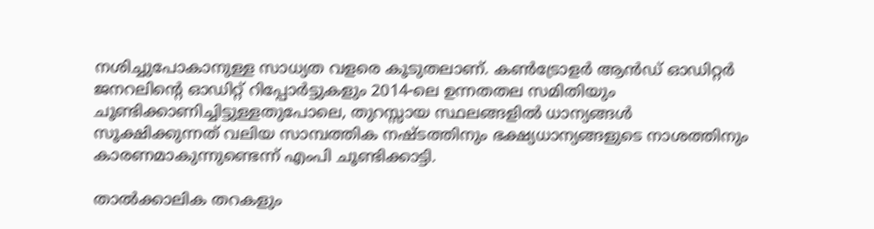നശിച്ചുപോകാനുള്ള സാധ്യത വളരെ കൂടുതലാണ്. കൺട്രോളർ ആൻഡ് ഓഡിറ്റർ ജനറലിന്‍റെ ഓഡിറ്റ് റിപ്പോർട്ടുകളും 2014-ലെ ഉന്നതതല സമിതിയും ചൂണ്ടിക്കാണിച്ചിട്ടുള്ളതുപോലെ, തുറസ്സായ സ്ഥലങ്ങളിൽ ധാന്യങ്ങൾ സൂക്ഷിക്കുന്നത് വലിയ സാമ്പത്തിക നഷ്ടത്തിനും ഭക്ഷ്യധാന്യങ്ങളുടെ നാശത്തിനും കാരണമാകുന്നുണ്ടെന്ന് എംപി ചൂണ്ടിക്കാട്ടി.

താൽക്കാലിക തറകളും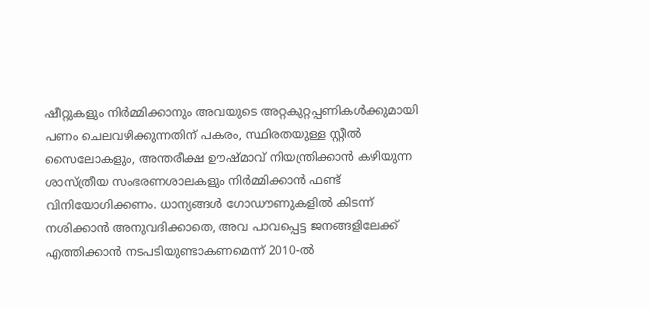ഷീറ്റുകളും നിർമ്മിക്കാനും അവയുടെ അറ്റകുറ്റപ്പണികൾക്കുമായി പണം ചെലവഴിക്കുന്നതിന് പകരം, സ്ഥിരതയുള്ള സ്റ്റീൽ സൈലോകളും, അന്തരീക്ഷ ഊഷ്മാവ് നിയന്ത്രിക്കാൻ കഴിയുന്ന ശാസ്ത്രീയ സംഭരണശാലകളും നിർമ്മിക്കാൻ ഫണ്ട് വിനിയോഗിക്കണം. ധാന്യങ്ങൾ ഗോഡൗണുകളിൽ കിടന്ന് നശിക്കാൻ അനുവദിക്കാതെ, അവ പാവപ്പെട്ട ജനങ്ങളിലേക്ക് എത്തിക്കാൻ നടപടിയുണ്ടാകണമെന്ന് 2010-ൽ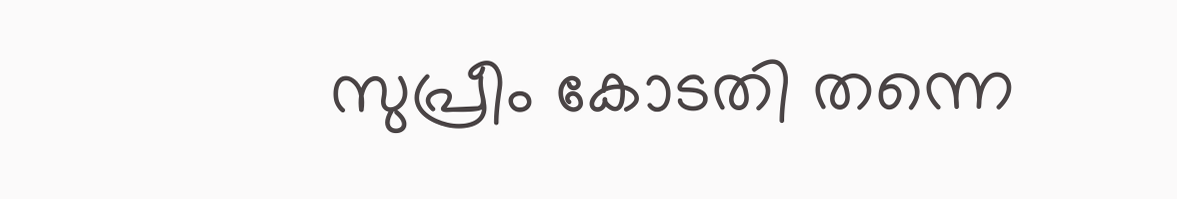സുപ്രീം കോടതി തന്നെ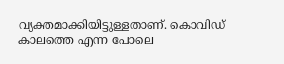വ്യക്തമാക്കിയിട്ടുള്ളതാണ്. കൊവിഡ് കാലത്തെ എന്ന പോലെ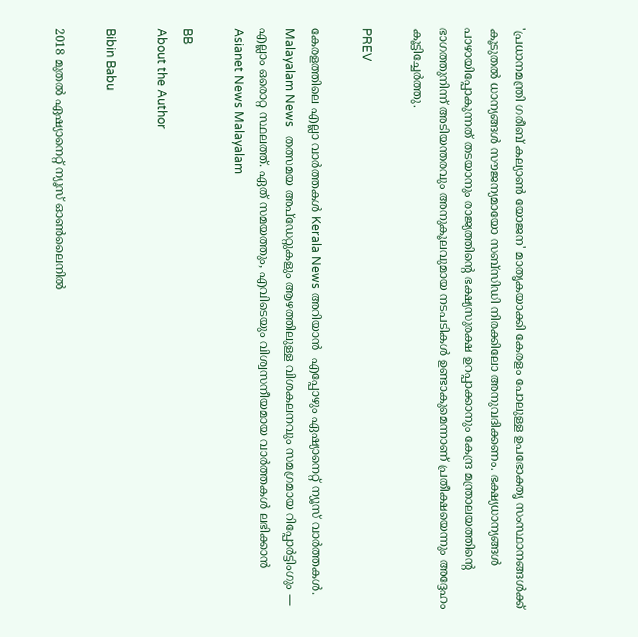'പ്രധാനമന്ത്രി ഗരീബ് കല്യാൺ യോജന' മാതൃകയാക്കി കേരളം പോലുള്ള ഉപഭോക്തൃ സംസ്ഥാനങ്ങൾക്ക് കൂടുതൽ ധാന്യങ്ങൾ സൗജന്യമായോ സബ്‌സിഡി നിരക്കിലോ അനുവദിക്കണം. ഭക്ഷ്യധാന്യങ്ങൾ പാഴായിപ്പോകുന്നത് തടയാനും രാജ്യത്തിന്‍റെ ഭക്ഷ്യസുരക്ഷ ഉറപ്പാക്കാനും കേന്ദ്ര മന്ത്രാലയത്തിന്റെ ഭാഗത്തുനിന്ന് അടിയന്തരവും അനുകൂലവുമായ നടപടികൾ ഉണ്ടാകുമെന്നാണ് പ്രതീക്ഷയെന്നും അദ്ദേഹം കൂട്ടിച്ചേർത്തു.

PREV

കേരളത്തിലെ എല്ലാ വാർത്തകൾ Kerala News അറിയാൻ  എപ്പോഴും ഏഷ്യാനെറ്റ് ന്യൂസ് വാർത്തകൾ.  Malayalam News   തത്സമയ അപ്‌ഡേറ്റുകളും ആഴത്തിലുള്ള വിശകലനവും സമഗ്രമായ റിപ്പോർട്ടിംഗും — എല്ലാം ഒരൊറ്റ സ്ഥലത്ത്. ഏത് സമയത്തും, എവിടെയും വിശ്വസനീയമായ വാർത്തകൾ ലഭിക്കാൻ Asianet News Malayalam

BB
About the Author

Bibin Babu

2018 മുതല്‍ ഏഷ്യാനെറ്റ് ന്യൂസ് ഓണ്‍ലൈനില്‍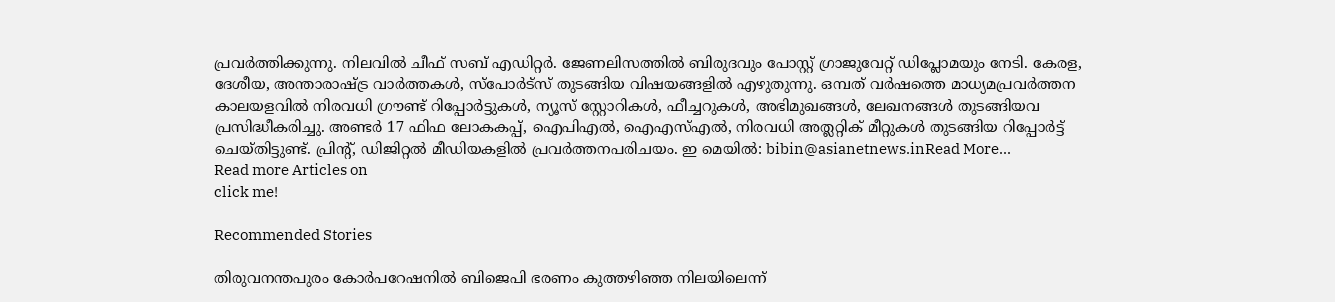പ്രവര്‍ത്തിക്കുന്നു. നിലവില്‍ ചീഫ് സബ് എഡിറ്റർ. ജേണലിസത്തില്‍ ബിരുദവും പോസ്റ്റ് ഗ്രാജുവേറ്റ് ഡിപ്ലോമയും നേടി. കേരള, ദേശീയ, അന്താരാഷ്ട്ര വാര്‍ത്തകള്‍, സ്പോര്‍ട്സ് തുടങ്ങിയ വിഷയങ്ങളില്‍ എഴുതുന്നു. ഒമ്പത് വര്‍ഷത്തെ മാധ്യമപ്രവര്‍ത്തന കാലയളവില്‍ നിരവധി ഗ്രൗണ്ട് റിപ്പോര്‍ട്ടുകള്‍, ന്യൂസ് സ്റ്റോറികള്‍, ഫീച്ചറുകള്‍, അഭിമുഖങ്ങള്‍, ലേഖനങ്ങള്‍ തുടങ്ങിയവ പ്രസിദ്ധീകരിച്ചു. അണ്ടര്‍ 17 ഫിഫ ലോകകപ്പ്, ഐപിഎൽ, ഐഎസ്എൽ, നിരവധി അത്ലറ്റിക് മീറ്റുകൾ തുടങ്ങിയ റിപ്പോര്‍ട്ട് ചെയ്തിട്ടുണ്ട്. പ്രിന്‍റ്, ഡിജിറ്റല്‍ മീഡിയകളില്‍ പ്രവര്‍ത്തനപരിചയം. ഇ മെയില്‍: bibin@asianetnews.inRead More...
Read more Articles on
click me!

Recommended Stories

തിരുവനന്തപുരം കോർപറേഷനിൽ ബിജെപി ഭരണം കുത്തഴിഞ്ഞ നിലയിലെന്ന്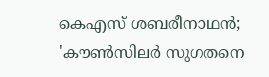കെഎസ് ശബരീനാഥൻ; 'കൗൺസിലർ സുഗതനെ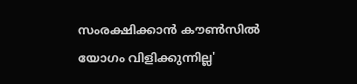സംരക്ഷിക്കാൻ കൗൺസിൽ യോഗം വിളിക്കുന്നില്ല'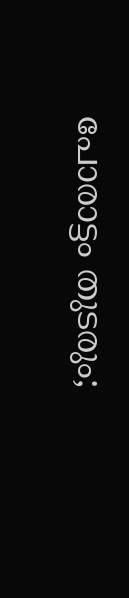പോരാട്ടം തുടരും;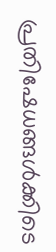പ്രതിഷേധങ്ങൾക്കിടെ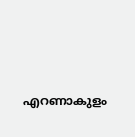എറണാകുളം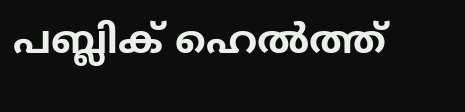പബ്ലിക് ഹെൽത്ത്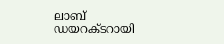ലാബ് ഡയറക്ടറായി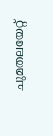ചുമതലയേറ്റ്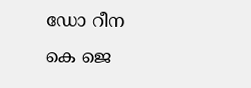ഡോ റീന കെ ജെ